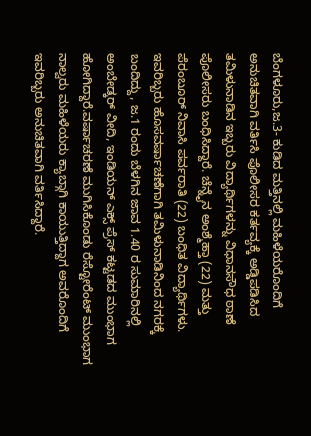ಬೆಂಗಳೂರು,ಜ.3- ಕುಡಿದ ಮತ್ತಿನಲ್ಲಿ ಮಹಿಳೆಯರೊಂದಿಗೆ ಅನುಚಿತವಾಗಿ ವರ್ತಿಸಿ ಪೊಲೀಸರ ಕರ್ತವ್ಯಕ್ಕೆ ಅಡ್ಡಿಪಡಿಸಿದ ತಮಿಳುನಾಡಿನ ಇಬ್ಬರು ವಿದ್ಯಾರ್ಥಿಗಳನ್ನು ವಿಧಾನಸೌಧ ಠಾಣೆ ಪೊಲೀಸರು ಬಂಧಿಸಿದ್ದಾರೆ. ಚೆನ್ನೈನ ಅಂಶ್ಮೆಹ್ತಾ (22) ಮತ್ತು ಪೆರಂಬೂರ್ ನಿವಾಸಿ ಪರ್ವರಾತಿ (22) ಬಂಧಿತ ವಿದ್ಯಾರ್ಥಿಗಳು.
ಇವರಿಬ್ಬರು ಹೊಸವರ್ಷಾಚಣೆಗಾಗಿ ತಮಿಳುನಾಡಿನಿಂದ ನಗರಕ್ಕೆ ಬಂದಿದ್ದು, ಜ.1 ರಂದು ಬೆಳಗಿನ ಜಾವ 1.40 ರ ಸುಮಾರಿನಲ್ಲಿ ಅಂಬೇಡ್ಕರ್ ವೀದಿ, ಇಂಡಿಯನ್ ಎಕ್ಸ್ ಪ್ರೆಸ್ ಕಟ್ಟಡದ ಮುಂಭಾಗ ಹೋಗಿದ್ದಾರೆ.ವರ್ಷಾಚರಣೆ ಮುಗಿಸಿಕೊಂಡು ರೆಸ್ಟೋರೆಂಟ್ ಮುಂಭಾಗ ನಾಲ್ವರು ಮಹಿಳೆಯರು ಕ್ಯಾಬ್ಗಾಗಿ ಕಾಯುತ್ತಿದ್ದಾಗ ಅವರೊಂದಿಗೆ ಇವರಿಬ್ಬರು ಅನುಚಿತವಾಗಿ ವರ್ತಿಸಿದ್ದಾರೆ.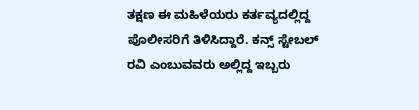ತಕ್ಷಣ ಈ ಮಹಿಳೆಯರು ಕರ್ತವ್ಯದಲ್ಲಿದ್ದ ಪೊಲೀಸರಿಗೆ ತಿಳಿಸಿದ್ದಾರೆ. ಕನ್ಸ್ ಸ್ಟೇಬಲ್ ರವಿ ಎಂಬುವವರು ಅಲ್ಲಿದ್ದ ಇಬ್ಬರು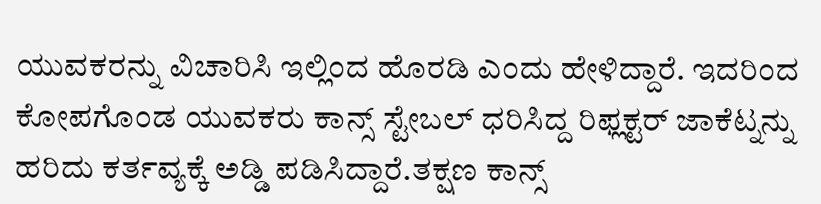ಯುವಕರನ್ನು ವಿಚಾರಿಸಿ ಇಲ್ಲಿಂದ ಹೊರಡಿ ಎಂದು ಹೇಳಿದ್ದಾರೆ. ಇದರಿಂದ ಕೋಪಗೊಂಡ ಯುವಕರು ಕಾನ್ಸ್ ಸ್ಟೇಬಲ್ ಧರಿಸಿದ್ದ ರಿಫ್ಲಕ್ಟರ್ ಜಾಕೆಟ್ನನ್ನು ಹರಿದು ಕರ್ತವ್ಯಕ್ಕೆ ಅಡ್ಡಿ ಪಡಿಸಿದ್ದಾರೆ.ತಕ್ಷಣ ಕಾನ್ಸ್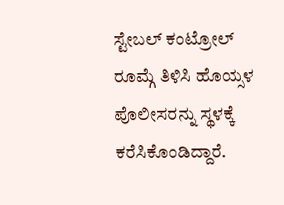ಸ್ಟೇಬಲ್ ಕಂಟ್ರೋಲ್ ರೂಮ್ಗೆ ತಿಳಿಸಿ ಹೊಯ್ಸಳ ಪೊಲೀಸರನ್ನು ಸ್ಥಳಕ್ಕೆ ಕರೆಸಿಕೊಂಡಿದ್ದಾರೆ.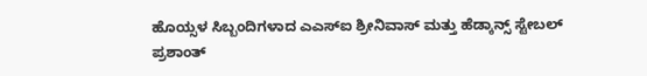ಹೊಯ್ಸಳ ಸಿಬ್ಬಂದಿಗಳಾದ ಎಎಸ್ಐ ಶ್ರೀನಿವಾಸ್ ಮತ್ತು ಹೆಡ್ಕಾನ್ಸ್ ಸ್ಟೇಬಲ್ ಪ್ರಶಾಂತ್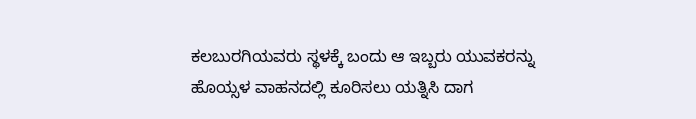ಕಲಬುರಗಿಯವರು ಸ್ಥಳಕ್ಕೆ ಬಂದು ಆ ಇಬ್ಬರು ಯುವಕರನ್ನು ಹೊಯ್ಸಳ ವಾಹನದಲ್ಲಿ ಕೂರಿಸಲು ಯತ್ನಿಸಿ ದಾಗ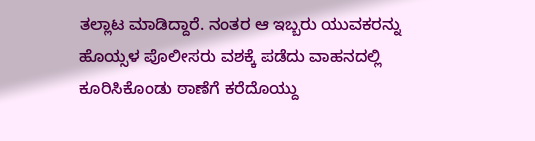ತಲ್ಲಾಟ ಮಾಡಿದ್ದಾರೆ. ನಂತರ ಆ ಇಬ್ಬರು ಯುವಕರನ್ನು ಹೊಯ್ಸಳ ಪೊಲೀಸರು ವಶಕ್ಕೆ ಪಡೆದು ವಾಹನದಲ್ಲಿ ಕೂರಿಸಿಕೊಂಡು ಠಾಣೆಗೆ ಕರೆದೊಯ್ದು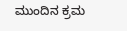ಮುಂದಿನ ಕ್ರಮ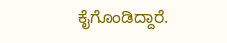ಕೈಗೊಂಡಿದ್ದಾರೆ.